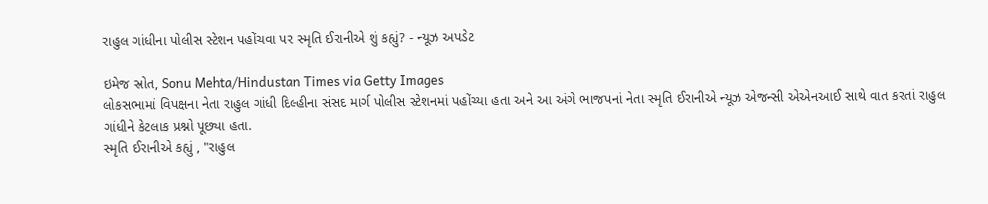રાહુલ ગાંધીના પોલીસ સ્ટેશન પહોંચવા પર સ્મૃતિ ઈરાનીએ શું કહ્યું? - ન્યૂઝ અપડેટ

ઇમેજ સ્રોત, Sonu Mehta/Hindustan Times via Getty Images
લોકસભામાં વિપક્ષના નેતા રાહુલ ગાંધી દિલ્હીના સંસદ માર્ગ પોલીસ સ્ટેશનમાં પહોંચ્યા હતા અને આ અંગે ભાજપનાં નેતા સ્મૃતિ ઈરાનીએ ન્યૂઝ એજન્સી એએનઆઈ સાથે વાત કરતાં રાહુલ ગાંધીને કેટલાક પ્રશ્નો પૂછ્યા હતા.
સ્મૃતિ ઈરાનીએ કહ્યું , "રાહુલ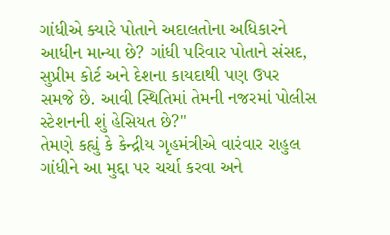ગાંધીએ ક્યારે પોતાને અદાલતોના અધિકારને આધીન માન્યા છે? ગાંધી પરિવાર પોતાને સંસદ, સુપ્રીમ કોર્ટ અને દેશના કાયદાથી પણ ઉપર સમજે છે. આવી સ્થિતિમાં તેમની નજરમાં પોલીસ સ્ટેશનની શું હેસિયત છે?"
તેમણે કહ્યું કે કેન્દ્રીય ગૃહમંત્રીએ વારંવાર રાહુલ ગાંધીને આ મુદ્દા પર ચર્ચા કરવા અને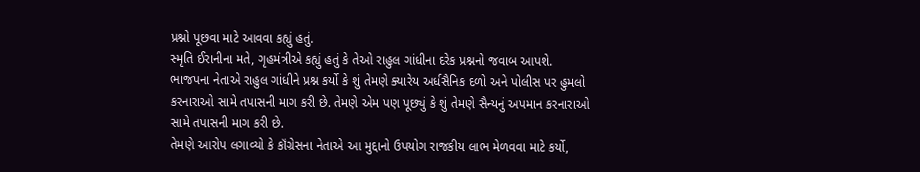પ્રશ્નો પૂછવા માટે આવવા કહ્યું હતું.
સ્મૃતિ ઈરાનીના મતે, ગૃહમંત્રીએ કહ્યું હતું કે તેઓ રાહુલ ગાંધીના દરેક પ્રશ્નનો જવાબ આપશે.
ભાજપના નેતાએ રાહુલ ગાંધીને પ્રશ્ન કર્યો કે શું તેમણે ક્યારેય અર્ધસૈનિક દળો અને પોલીસ પર હુમલો કરનારાઓ સામે તપાસની માગ કરી છે. તેમણે એમ પણ પૂછ્યું કે શું તેમણે સૈન્યનું અપમાન કરનારાઓ સામે તપાસની માગ કરી છે.
તેમણે આરોપ લગાવ્યો કે કૉંગ્રેસના નેતાએ આ મુદ્દાનો ઉપયોગ રાજકીય લાભ મેળવવા માટે કર્યો,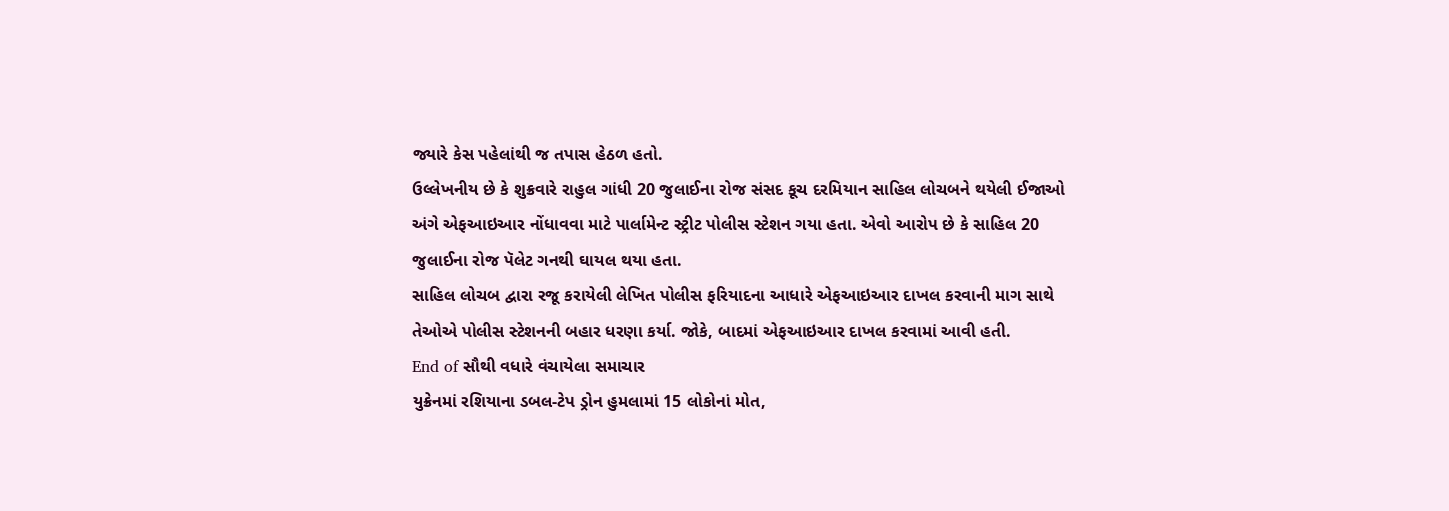જ્યારે કેસ પહેલાંથી જ તપાસ હેઠળ હતો.
ઉલ્લેખનીય છે કે શુક્રવારે રાહુલ ગાંધી 20 જુલાઈના રોજ સંસદ કૂચ દરમિયાન સાહિલ લોચબને થયેલી ઈજાઓ અંગે એફઆઇઆર નોંધાવવા માટે પાર્લામેન્ટ સ્ટ્રીટ પોલીસ સ્ટેશન ગયા હતા. એવો આરોપ છે કે સાહિલ 20 જુલાઈના રોજ પૅલેટ ગનથી ઘાયલ થયા હતા.
સાહિલ લોચબ દ્વારા રજૂ કરાયેલી લેખિત પોલીસ ફરિયાદના આધારે એફઆઇઆર દાખલ કરવાની માગ સાથે તેઓએ પોલીસ સ્ટેશનની બહાર ધરણા કર્યા. જોકે, બાદમાં એફઆઇઆર દાખલ કરવામાં આવી હતી.
End of સૌથી વધારે વંચાયેલા સમાચાર
યુક્રેનમાં રશિયાના ડબલ-ટેપ ડ્રોન હુમલામાં 15 લોકોનાં મોત,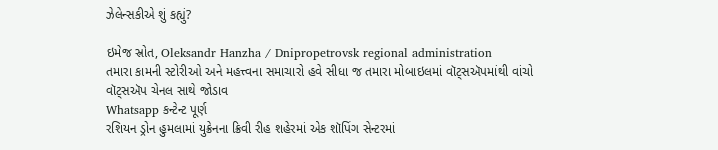ઝેલેન્સકીએ શું કહ્યું?

ઇમેજ સ્રોત, Oleksandr Hanzha / Dnipropetrovsk regional administration
તમારા કામની સ્ટોરીઓ અને મહત્ત્વના સમાચારો હવે સીધા જ તમારા મોબાઇલમાં વૉટ્સઍપમાંથી વાંચો
વૉટ્સઍપ ચેનલ સાથે જોડાવ
Whatsapp કન્ટેન્ટ પૂર્ણ
રશિયન ડ્રોન હુમલામાં યુક્રેનના ક્રિવી રીહ શહેરમાં એક શૉપિંગ સેન્ટરમાં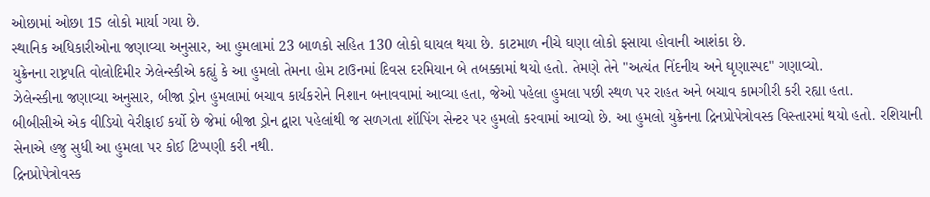ઓછામાં ઓછા 15 લોકો માર્યા ગયા છે.
સ્થાનિક અધિકારીઓના જણાવ્યા અનુસાર, આ હુમલામાં 23 બાળકો સહિત 130 લોકો ઘાયલ થયા છે. કાટમાળ નીચે ઘણા લોકો ફસાયા હોવાની આશંકા છે.
યુક્રેનના રાષ્ટ્રપતિ વોલોદિમીર ઝેલેન્સ્કીએ કહ્યું કે આ હુમલો તેમના હોમ ટાઉનમાં દિવસ દરમિયાન બે તબક્કામાં થયો હતો. તેમણે તેને "અત્યંત નિંદનીય અને ઘૃણાસ્પદ" ગણાવ્યો.
ઝેલેન્સ્કીના જણાવ્યા અનુસાર, બીજા ડ્રોન હુમલામાં બચાવ કાર્યકરોને નિશાન બનાવવામાં આવ્યા હતા, જેઓ પહેલા હુમલા પછી સ્થળ પર રાહત અને બચાવ કામગીરી કરી રહ્યા હતા.
બીબીસીએ એક વીડિયો વેરીફાઈ કર્યો છે જેમાં બીજા ડ્રોન દ્વારા પહેલાંથી જ સળગતા શૉપિંગ સેન્ટર પર હુમલો કરવામાં આવ્યો છે. આ હુમલો યુક્રેનના દ્રિનપ્રોપેત્રોવસ્ક વિસ્તારમાં થયો હતો. રશિયાની સેનાએ હજુ સુધી આ હુમલા પર કોઈ ટિપ્પણી કરી નથી.
દ્રિનપ્રોપેત્રોવસ્ક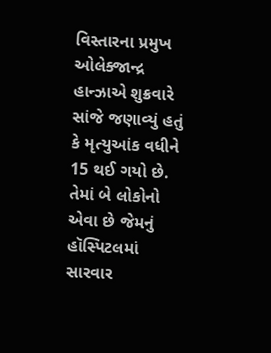વિસ્તારના પ્રમુખ ઓલેક્જાન્દ્ર હાન્ઝાએ શુક્રવારે સાંજે જણાવ્યું હતું કે મૃત્યુઆંક વધીને 15 થઈ ગયો છે. તેમાં બે લોકોનો એવા છે જેમનું હૉસ્પિટલમાં સારવાર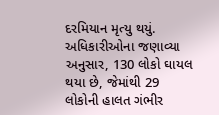દરમિયાન મૃત્યુ થયું.
અધિકારીઓના જણાવ્યા અનુસાર, 130 લોકો ઘાયલ થયા છે, જેમાંથી 29 લોકોની હાલત ગંભીર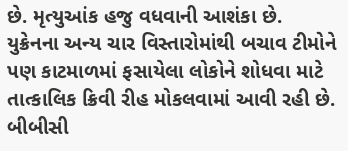છે. મૃત્યુઆંક હજુ વધવાની આશંકા છે.
યુક્રેનના અન્ય ચાર વિસ્તારોમાંથી બચાવ ટીમોને પણ કાટમાળમાં ફસાયેલા લોકોને શોધવા માટે તાત્કાલિક ક્રિવી રીહ મોકલવામાં આવી રહી છે.
બીબીસી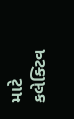માટે કલેક્ટિવ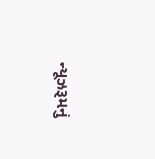ન્યૂઝરૂમનું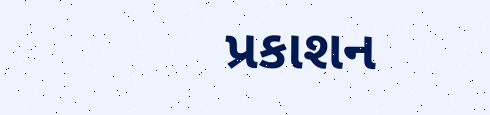પ્રકાશન